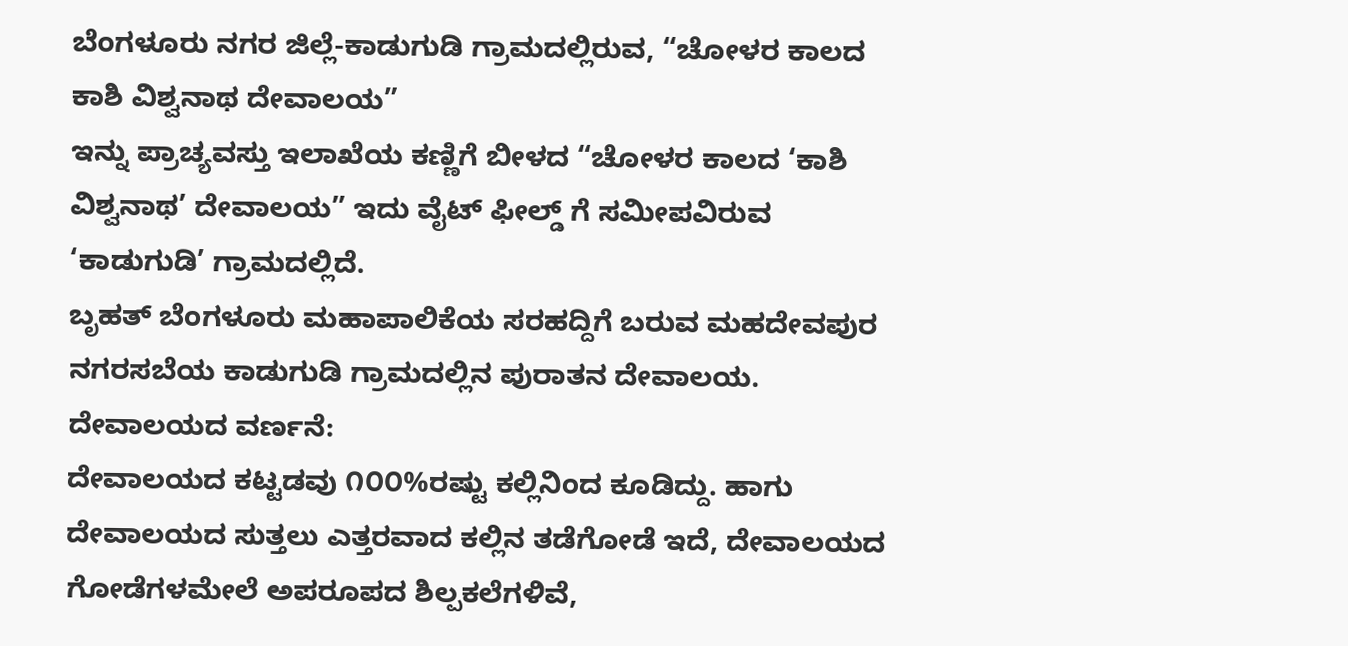ಬೆಂಗಳೂರು ನಗರ ಜಿಲ್ಲೆ-ಕಾಡುಗುಡಿ ಗ್ರಾಮದಲ್ಲಿರುವ, “ಚೋಳರ ಕಾಲದ ಕಾಶಿ ವಿಶ್ವನಾಥ ದೇವಾಲಯ”
ಇನ್ನು ಪ್ರಾಚ್ಯವಸ್ತು ಇಲಾಖೆಯ ಕಣ್ಣಿಗೆ ಬೀಳದ “ಚೋಳರ ಕಾಲದ ‘ಕಾಶಿ ವಿಶ್ವನಾಥ’ ದೇವಾಲಯ” ಇದು ವೈಟ್ ಫೀಲ್ಡ್ ಗೆ ಸಮೀಪವಿರುವ ‘ಕಾಡುಗುಡಿ’ ಗ್ರಾಮದಲ್ಲಿದೆ.
ಬೃಹತ್ ಬೆಂಗಳೂರು ಮಹಾಪಾಲಿಕೆಯ ಸರಹದ್ದಿಗೆ ಬರುವ ಮಹದೇವಪುರ ನಗರಸಬೆಯ ಕಾಡುಗುಡಿ ಗ್ರಾಮದಲ್ಲಿನ ಪುರಾತನ ದೇವಾಲಯ.
ದೇವಾಲಯದ ವರ್ಣನೆ:
ದೇವಾಲಯದ ಕಟ್ಟಡವು ೧೦೦%ರಷ್ಟು ಕಲ್ಲಿನಿಂದ ಕೂಡಿದ್ದು. ಹಾಗು ದೇವಾಲಯದ ಸುತ್ತಲು ಎತ್ತರವಾದ ಕಲ್ಲಿನ ತಡೆಗೋಡೆ ಇದೆ, ದೇವಾಲಯದ ಗೋಡೆಗಳಮೇಲೆ ಅಪರೂಪದ ಶಿಲ್ಪಕಲೆಗಳಿವೆ,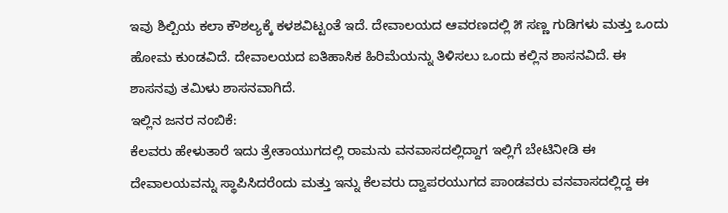ಇವು ಶಿಲ್ಪಿಯ ಕಲಾ ಕೌಶಲ್ಯಕ್ಕೆ ಕಳಶವಿಟ್ಟಂತೆ ಇದೆ. ದೇವಾಲಯದ ಆವರಣದಲ್ಲಿ ೫ ಸಣ್ಣ ಗುಡಿಗಳು ಮತ್ತು ಒಂದು ಹೋಮ ಕುಂಡವಿದೆ. ದೇವಾಲಯದ ಐತಿಹಾಸಿಕ ಹಿರಿಮೆಯನ್ನು ತಿಳಿಸಲು ಒಂದು ಕಲ್ಲಿನ ಶಾಸನವಿದೆ. ಈ ಶಾಸನವು ತಮಿಳು ಶಾಸನವಾಗಿದೆ.
ಇಲ್ಲಿನ ಜನರ ನಂಬಿಕೆ:
ಕೆಲವರು ಹೇಳುತಾರೆ ಇದು ತ್ರೇತಾಯುಗದಲ್ಲಿ ರಾಮನು ವನವಾಸದಲ್ಲಿದ್ದಾಗ ಇಲ್ಲಿಗೆ ಬೇಟಿನೀಡಿ ಈ ದೇವಾಲಯವನ್ನು ಸ್ಥಾಪಿಸಿದರೆಂದು ಮತ್ತು ಇನ್ನು ಕೆಲವರು ದ್ವಾಪರಯುಗದ ಪಾಂಡವರು ವನವಾಸದಲ್ಲಿದ್ದ ಈ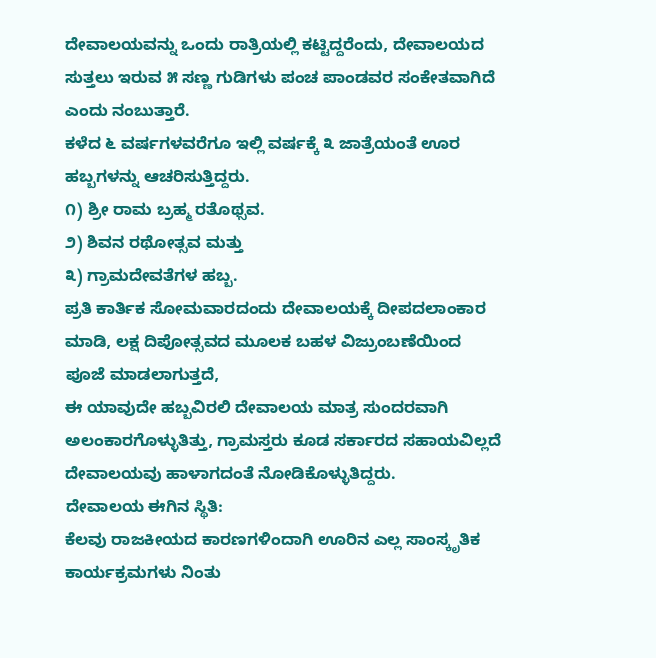ದೇವಾಲಯವನ್ನು ಒಂದು ರಾತ್ರಿಯಲ್ಲಿ ಕಟ್ಟಿದ್ದರೆಂದು, ದೇವಾಲಯದ ಸುತ್ತಲು ಇರುವ ೫ ಸಣ್ಣ ಗುಡಿಗಳು ಪಂಚ ಪಾಂಡವರ ಸಂಕೇತವಾಗಿದೆ ಎಂದು ನಂಬುತ್ತಾರೆ.
ಕಳೆದ ೬ ವರ್ಷಗಳವರೆಗೂ ಇಲ್ಲಿ ವರ್ಷಕ್ಕೆ ೩ ಜಾತ್ರೆಯಂತೆ ಊರ ಹಬ್ಬಗಳನ್ನು ಆಚರಿಸುತ್ತಿದ್ದರು.
೧) ಶ್ರೀ ರಾಮ ಬ್ರಹ್ಮ ರತೊಥ್ಸವ.
೨) ಶಿವನ ರಥೋತ್ಸವ ಮತ್ತು
೩) ಗ್ರಾಮದೇವತೆಗಳ ಹಬ್ಬ.
ಪ್ರತಿ ಕಾರ್ತಿಕ ಸೋಮವಾರದಂದು ದೇವಾಲಯಕ್ಕೆ ದೀಪದಲಾಂಕಾರ ಮಾಡಿ, ಲಕ್ಷ ದಿಪೋತ್ಸವದ ಮೂಲಕ ಬಹಳ ವಿಜ್ರುಂಬಣೆಯಿಂದ ಪೂಜೆ ಮಾಡಲಾಗುತ್ತದೆ,
ಈ ಯಾವುದೇ ಹಬ್ಬವಿರಲಿ ದೇವಾಲಯ ಮಾತ್ರ ಸುಂದರವಾಗಿ ಅಲಂಕಾರಗೊಳ್ಳುತಿತ್ತು, ಗ್ರಾಮಸ್ತರು ಕೂಡ ಸರ್ಕಾರದ ಸಹಾಯವಿಲ್ಲದೆ ದೇವಾಲಯವು ಹಾಳಾಗದಂತೆ ನೋಡಿಕೊಳ್ಳುತಿದ್ದರು.
ದೇವಾಲಯ ಈಗಿನ ಸ್ಥಿತಿ:
ಕೆಲವು ರಾಜಕೀಯದ ಕಾರಣಗಳಿಂದಾಗಿ ಊರಿನ ಎಲ್ಲ ಸಾಂಸ್ಕೃತಿಕ ಕಾರ್ಯಕ್ರಮಗಳು ನಿಂತು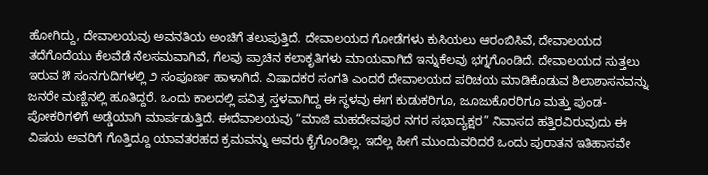ಹೋಗಿದ್ದು, ದೇವಾಲಯವು ಅವನತಿಯ ಅಂಚಿಗೆ ತಲುಪುತ್ತಿದೆ. ದೇವಾಲಯದ ಗೋಡೆಗಳು ಕುಸಿಯಲು ಆರಂಬಿಸಿವೆ, ದೇವಾಲಯದ ತದೆಗೊದೆಯು ಕೆಲವೆಡೆ ನೆಲಸಮವಾಗಿವೆ, ಗೆಲವು ಪ್ರಾಚಿನ ಕಲಾಕೃತಿಗಳು ಮಾಯವಾಗಿದೆ ಇನ್ನುಕೆಲವು ಭಗ್ನಗೊಂಡಿದೆ. ದೇವಾಲಯದ ಸುತ್ತಲು ಇರುವ ೫ ಸಂನಗುದಿಗಳಲ್ಲಿ ೨ ಸಂಪೂರ್ಣ ಹಾಳಾಗಿದೆ. ವಿಷಾದಕರ ಸಂಗತಿ ಎಂದರೆ ದೇವಾಲಯದ ಪರಿಚಯ ಮಾಡಿಕೊಡುವ ಶಿಲಾಶಾಸನವನ್ನು ಜನರೇ ಮಣ್ಣಿನಲ್ಲಿ ಹೂತಿದ್ದರೆ. ಒಂದು ಕಾಲದಲ್ಲಿ ಪವಿತ್ರ ಸ್ತಳವಾಗಿದ್ದ ಈ ಸ್ಥಳವು ಈಗ ಕುಡುಕರಿಗೂ, ಜೂಜುಕೊರರಿಗೂ ಮತ್ತು ಪುಂಡ-ಪೋಕರಿಗಳಿಗೆ ಅಡ್ಡೆಯಾಗಿ ಮಾರ್ಪಡುತ್ತಿದೆ. ಈದೆವಾಲಯವು “ಮಾಜಿ ಮಹದೇವಪುರ ನಗರ ಸಭಾದ್ಯಕ್ಷರ” ನಿವಾಸದ ಹತ್ತಿರವಿರುವುದು ಈ ವಿಷಯ ಅವರಿಗೆ ಗೊತ್ತಿದ್ದೂ ಯಾವತರಹದ ಕ್ರಮವನ್ನು ಅವರು ಕೈಗೊಂಡಿಲ್ಲ. ಇದೆಲ್ಲ ಹೀಗೆ ಮುಂದುವರಿದರೆ ಒಂದು ಪುರಾತನ ಇತಿಹಾಸವೇ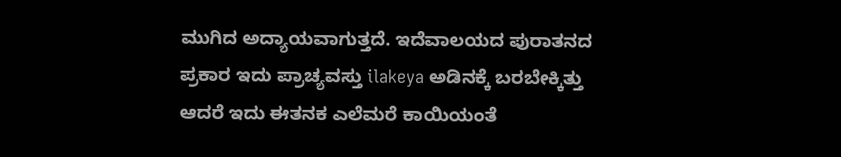ಮುಗಿದ ಅದ್ಯಾಯವಾಗುತ್ತದೆ. ಇದೆವಾಲಯದ ಪುರಾತನದ ಪ್ರಕಾರ ಇದು ಪ್ರಾಚ್ಯವಸ್ತು ilakeya ಅಡಿನಕ್ಕೆ ಬರಬೇಕ್ಕಿತ್ತು ಆದರೆ ಇದು ಈತನಕ ಎಲೆಮರೆ ಕಾಯಿಯಂತೆ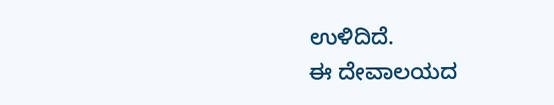ಉಳಿದಿದೆ.
ಈ ದೇವಾಲಯದ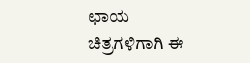ಛಾಯ ಚಿತ್ರಗಳಿಗಾಗಿ ಈ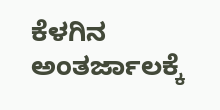ಕೆಳಗಿನ ಅಂತರ್ಜಾಲಕ್ಕೆ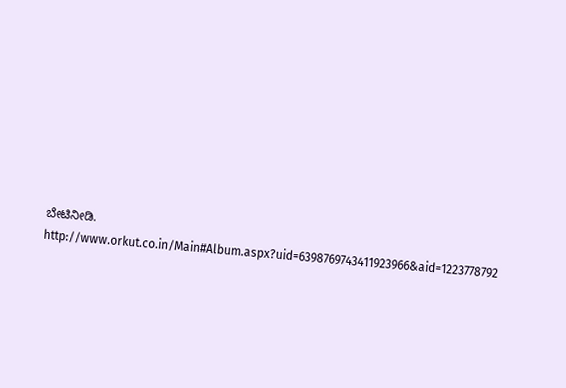ಬೇಟಿನೀಡಿ.
http://www.orkut.co.in/Main#Album.aspx?uid=6398769743411923966&aid=1223778792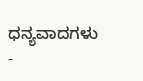ಧನ್ಯವಾದಗಳು
-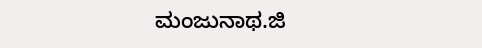ಮಂಜುನಾಥ.ಜಿ